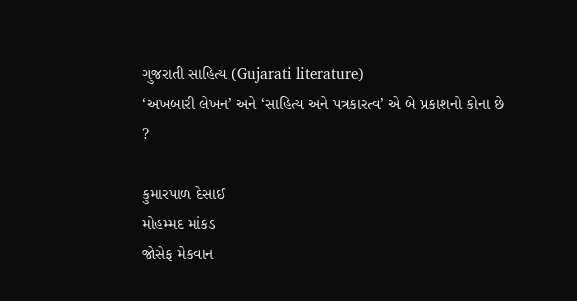ગુજરાતી સાહિત્ય (Gujarati literature)
‘અખબારી લેખન’ અને ‘સાહિત્ય અને પત્રકારત્વ’ એ બે પ્રકાશનો કોના છે ?

કુમારપાળ દેસાઈ
મોહમ્મદ માંકડ
જોસેફ મેકવાન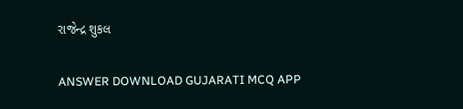રાજેન્દ્ર શુકલ

ANSWER DOWNLOAD GUJARATI MCQ APP